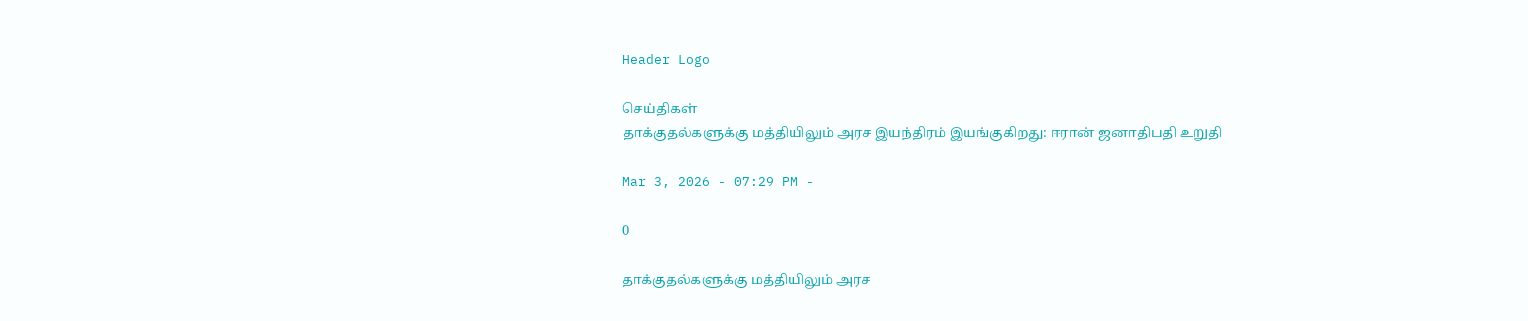Header Logo

செய்திகள்
தாக்குதல்களுக்கு மத்தியிலும் அரச இயந்திரம் இயங்குகிறது: ஈரான் ஜனாதிபதி உறுதி

Mar 3, 2026 - 07:29 PM -

0

தாக்குதல்களுக்கு மத்தியிலும் அரச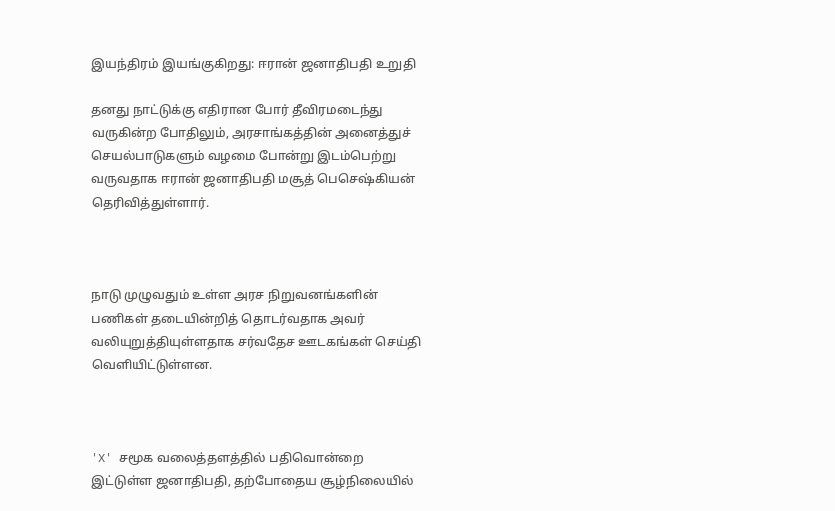இயந்திரம் இயங்குகிறது: ஈரான் ஜனாதிபதி உறுதி

தனது நாட்டுக்கு எதிரான போர் தீவிரமடைந்து வருகின்ற போதிலும், அரசாங்கத்தின் அனைத்துச் செயல்பாடுகளும் வழமை போன்று இடம்பெற்று வருவதாக ஈரான் ஜனாதிபதி மசூத் பெசெஷ்கியன் தெரிவித்துள்ளார்.



நாடு முழுவதும் உள்ள அரச நிறுவனங்களின் பணிகள் தடையின்றித் தொடர்வதாக அவர் வலியுறுத்தியுள்ளதாக சர்வதேச ஊடகங்கள் செய்தி வெளியிட்டுள்ளன.



'X' சமூக வலைத்தளத்தில் பதிவொன்றை இட்டுள்ள ஜனாதிபதி, தற்போதைய சூழ்நிலையில்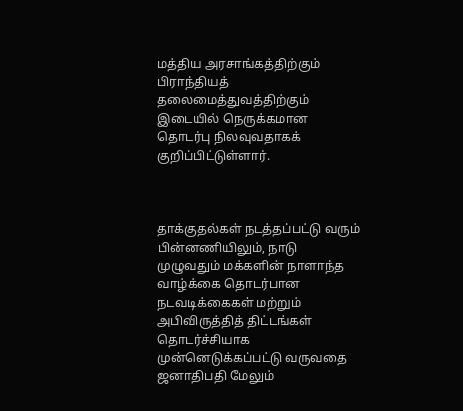மத்திய அரசாங்கத்திற்கும் பிராந்தியத் தலைமைத்துவத்திற்கும் இடையில் நெருக்கமான தொடர்பு நிலவுவதாகக் குறிப்பிட்டுள்ளார்.



தாக்குதல்கள் நடத்தப்பட்டு வரும் பின்னணியிலும், நாடு முழுவதும் மக்களின் நாளாந்த வாழ்க்கை தொடர்பான நடவடிக்கைகள் மற்றும் அபிவிருத்தித் திட்டங்கள் தொடர்ச்சியாக முன்னெடுக்கப்பட்டு வருவதை ஜனாதிபதி மேலும்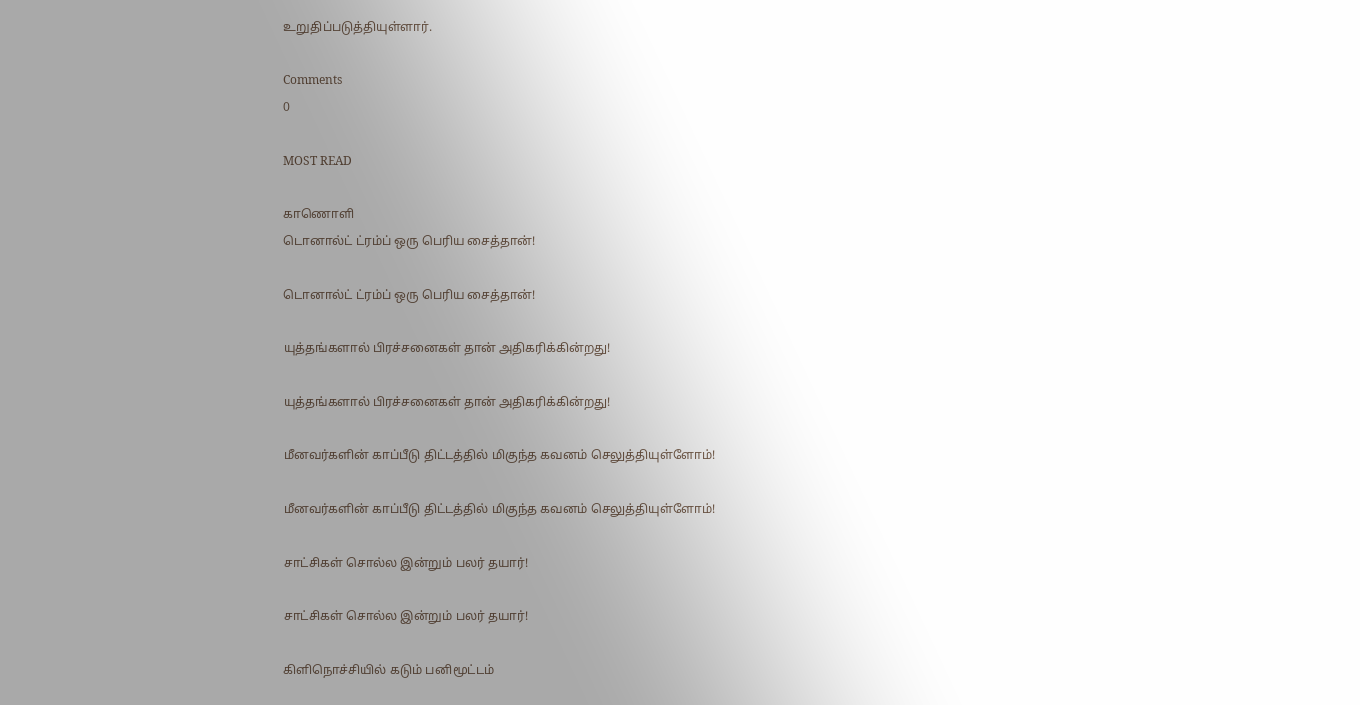உறுதிப்படுத்தியுள்ளார்.

Comments
0

MOST READ

காணொளி
டொனால்ட் ட்ரம்ப் ஒரு பெரிய சைத்தான்!

டொனால்ட் ட்ரம்ப் ஒரு பெரிய சைத்தான்!

யுத்தங்களால் பிரச்சனைகள் தான் அதிகரிக்கின்றது!

யுத்தங்களால் பிரச்சனைகள் தான் அதிகரிக்கின்றது!

மீனவர்களின் காப்பீடு திட்டத்தில் மிகுந்த கவனம் செலுத்தியுள்ளோம்!

மீனவர்களின் காப்பீடு திட்டத்தில் மிகுந்த கவனம் செலுத்தியுள்ளோம்!

சாட்சிகள் சொல்ல இன்றும் பலர் தயார்!

சாட்சிகள் சொல்ல இன்றும் பலர் தயார்!

கிளிநொச்சியில் கடும் பனிமூட்டம்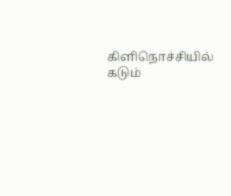கிளிநொச்சியில் கடும்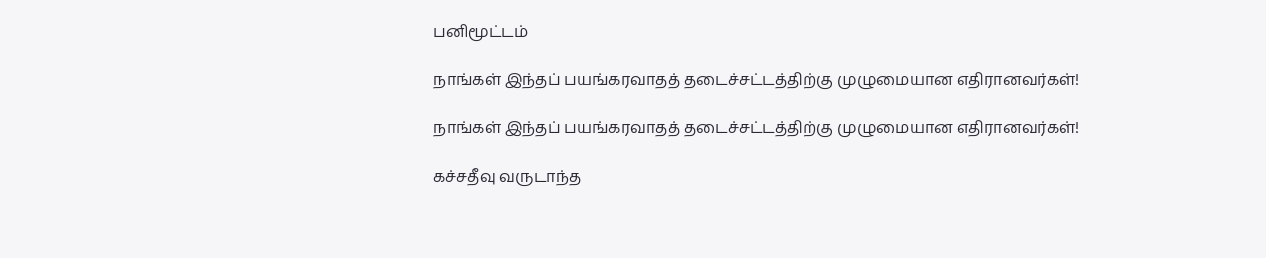பனிமூட்டம்

நாங்கள் இந்தப் பயங்கரவாதத் தடைச்சட்டத்திற்கு முழுமையான எதிரானவர்கள்!

நாங்கள் இந்தப் பயங்கரவாதத் தடைச்சட்டத்திற்கு முழுமையான எதிரானவர்கள்!

கச்சதீவு வருடாந்த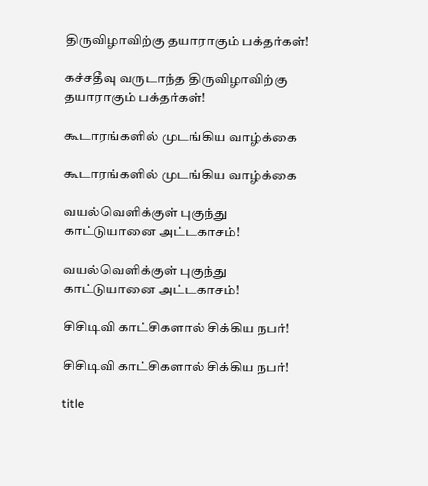திருவிழாவிற்கு தயாராகும் பக்தர்கள்!

கச்சதீவு வருடாந்த திருவிழாவிற்கு தயாராகும் பக்தர்கள்!

கூடாரங்களில் முடங்கிய வாழ்க்கை

கூடாரங்களில் முடங்கிய வாழ்க்கை

வயல்வௌிக்குள் புகுந்து காட்டுயானை அட்டகாசம்!

வயல்வௌிக்குள் புகுந்து காட்டுயானை அட்டகாசம்!

சிசிடிவி காட்சிகளால் சிக்கிய நபர்!

சிசிடிவி காட்சிகளால் சிக்கிய நபர்!

title